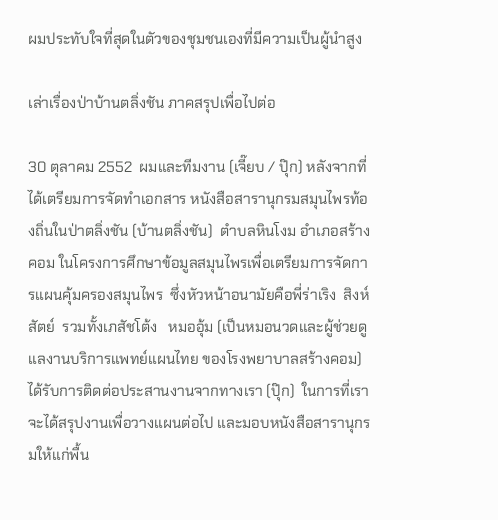ผมประทับใจที่สุดในตัวของชุมชนเองที่มีความเป็นผู้นำสูง

เล่าเรื่องป่าบ้านตลิ่งชัน ภาคสรุปเพื่อไปต่อ

30 ตุลาคม 2552  ผมและทีมงาน (เจี๊ยบ / ปุ๊ก) หลังจากที่ได้เตรียมการจัดทำเอกสาร หนังสือสารานุกรมสมุนไพรท้องถิ่นในป่าตลิ่งชัน (บ้านตลิ่งชัน)  ตำบลหินโงม อำเภอสร้างคอม ในโครงการศึกษาข้อมูลสมุนไพรเพื่อเตรียมการจัดการแผนคุ้มครองสมุนไพร  ซึ่งหัวหน้าอนามัยคือพี่ร่าเริง  สิงห์สัตย์  รวมทั้งเภสัชโต้ง   หมออุ้ม (เป็นหมอนวดและผู้ช่วยดูแลงานบริการแพทย์แผนไทย ของโรงพยาบาลสร้างคอม) ได้รับการติดต่อประสานงานจากทางเรา (ปุ๊ก)  ในการที่เราจะได้สรุปงานเพื่อวางแผนต่อไป และมอบหนังสือสารานุกรมให้แก่พื้น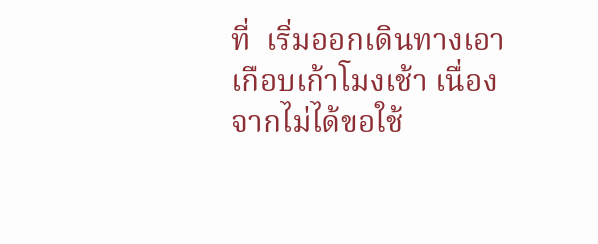ที่  เริ่มออกเดินทางเอาเกือบเก้าโมงเช้า เนื่องจากไม่ได้ขอใช้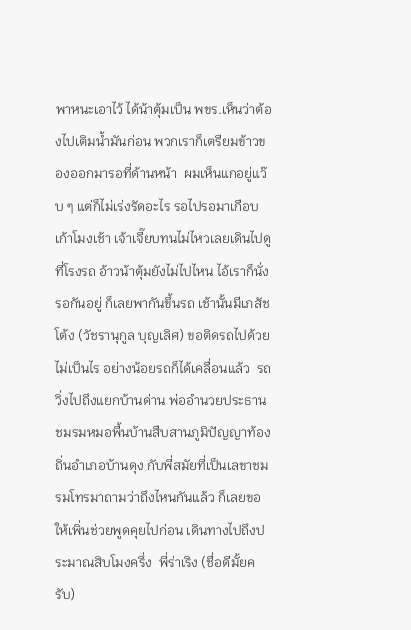พาหนะเอาไว้ ได้น้าตุ้มเป็น พขร.เห็นว่าต้องไปเติมน้ำมันก่อน พวกเราก็เตรียมข้าวของออกมารอที่ด้านหน้า  ผมเห็นแกอยู่แว๊บ ๆ แต่ก็ไม่เร่งรัดอะไร รอไปรอมาเกือบเก้าโมงเช้า เจ้าเจี๊ยบทนไม่ไหวเลยเดินไปดูที่โรงรถ อ้าวน้าตุ้มยังไม่ไปไหน ไอ้เราก็นั่งรอกันอยู่ ก็เลยพากันขึ้นรถ เช้านั้นมีเภสัชโต้ง (วัชรานุกูล บุญเลิศ) ขอติดรถไปด้วย  ไม่เป็นไร อย่างน้อยรถก็ได้เคลื่อนแล้ว  รถวิ่งไปถึงแยกบ้านด่าน พ่ออำนวยประธานชมรมหมอพื้นบ้านสืบสานภูมิปัญญาท้องถิ่นอำเภอบ้านดุง กับพี่สมัยที่เป็นเลขาชมรมโทรมาถามว่าถึงไหนกันแล้ว ก็เลยขอให้เพิ่นช่วยพูดคุยไปก่อน เดินทางไปถึงประมาณสิบโมงครึ่ง  พี่ร่าเริง (ชื่อดีมั้ยครับ)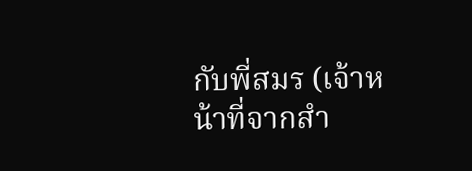กับพี่สมร (เจ้าหน้าที่จากสำ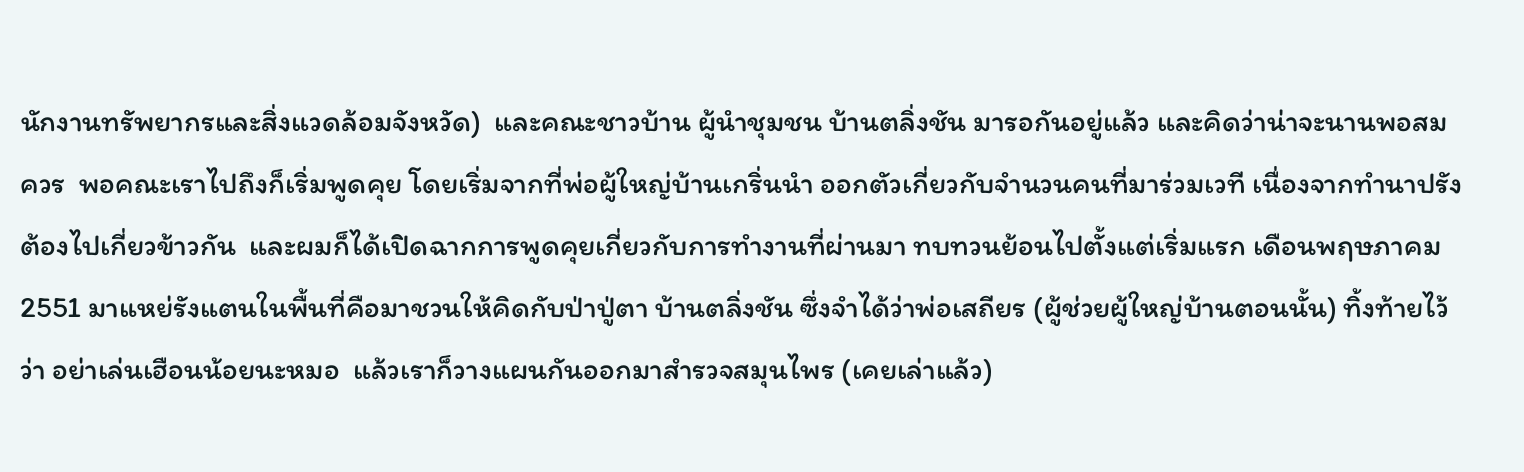นักงานทรัพยากรและสิ่งแวดล้อมจังหวัด)  และคณะชาวบ้าน ผู้นำชุมชน บ้านตลิ่งชัน มารอกันอยู่แล้ว และคิดว่าน่าจะนานพอสมควร  พอคณะเราไปถึงก็เริ่มพูดคุย โดยเริ่มจากที่พ่อผู้ใหญ่บ้านเกริ่นนำ ออกตัวเกี่ยวกับจำนวนคนที่มาร่วมเวที เนื่องจากทำนาปรังต้องไปเกี่ยวข้าวกัน  และผมก็ได้เปิดฉากการพูดคุยเกี่ยวกับการทำงานที่ผ่านมา ทบทวนย้อนไปตั้งแต่เริ่มแรก เดือนพฤษภาคม  2551 มาแหย่รังแตนในพื้นที่คือมาชวนให้คิดกับป่าปู่ตา บ้านตลิ่งชัน ซึ่งจำได้ว่าพ่อเสถียร (ผู้ช่วยผู้ใหญ่บ้านตอนนั้น) ทิ้งท้ายไว้ว่า อย่าเล่นเฮือนน้อยนะหมอ  แล้วเราก็วางแผนกันออกมาสำรวจสมุนไพร (เคยเล่าแล้ว)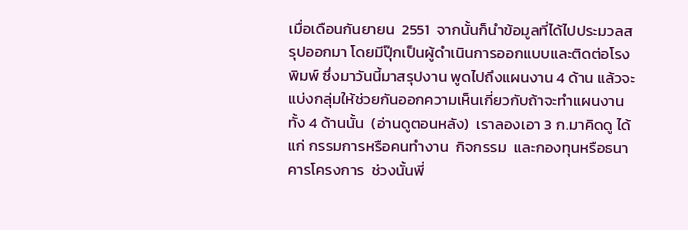เมื่อเดือนกันยายน  2551  จากนั้นก็นำข้อมูลที่ได้ไปประมวลสรุปออกมา โดยมีปุ๊กเป็นผู้ดำเนินการออกแบบและติดต่อโรงพิมพ์ ซึ่งมาวันนี้มาสรุปงาน พูดไปถึงแผนงาน 4 ด้าน แล้วจะแบ่งกลุ่มให้ช่วยกันออกความเห็นเกี่ยวกับถ้าจะทำแผนงานทั้ง 4 ด้านนั้น  (อ่านดูตอนหลัง)  เราลองเอา 3 ก.มาคิดดู ได้แก่ กรรมการหรือคนทำงาน  กิจกรรม  และกองทุนหรือธนาคารโครงการ  ช่วงนั้นพี่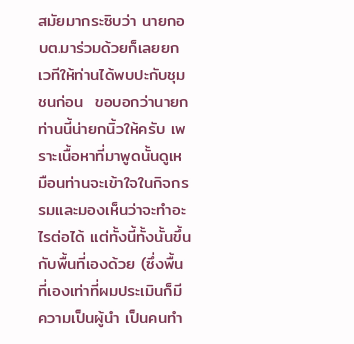สมัยมากระซิบว่า นายกอบต.มาร่วมด้วยก็เลยยกเวทีให้ท่านได้พบปะกับชุมชนก่อน  ขอบอกว่านายกท่านนี้น่ายกนิ้วให้ครับ เพราะเนื้อหาที่มาพูดนั้นดูเหมือนท่านจะเข้าใจในกิจกรรมและมองเห็นว่าจะทำอะไรต่อได้ แต่ทั้งนี้ทั้งนั้นขึ้นกับพื้นที่เองด้วย (ซึ่งพื้นที่เองเท่าที่ผมประเมินก็มีความเป็นผู้นำ เป็นคนทำ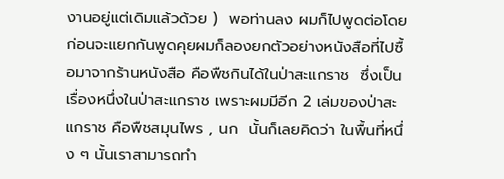งานอยู่แต่เดิมแล้วด้วย )  พอท่านลง ผมก็ไปพูดต่อโดยก่อนจะแยกกันพูดคุยผมก็ลองยกตัวอย่างหนังสือที่ไปซื้อมาจากร้านหนังสือ คือพืชกินได้ในป่าสะแกราช  ซึ่งเป็นเรื่องหนึ่งในป่าสะแกราช เพราะผมมีอีก 2 เล่มของป่าสะแกราช คือพืชสมุนไพร , นก  นั้นก็เลยคิดว่า ในพื้นที่หนึ่ง ๆ นั้นเราสามารถทำ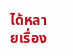ได้หลายเรื่อง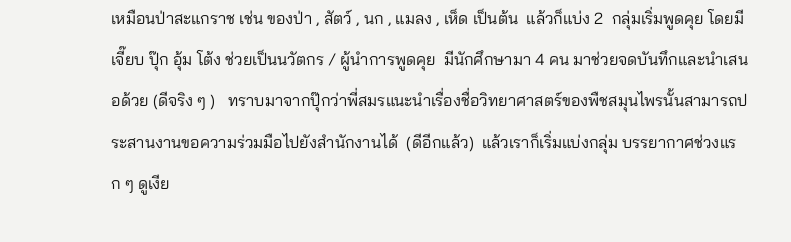เหมือนป่าสะแกราช เช่น ของป่า , สัตว์ , นก , แมลง , เห็ด เป็นต้น  แล้วก็แบ่ง 2  กลุ่มเริ่มพูดคุย โดยมีเจี๊ยบ ปุ๊ก อุ้ม โต้ง ช่วยเป็นนวัตกร / ผู้นำการพูดคุย  มีนักศึกษามา 4 คน มาช่วยจดบันทึกและนำเสนอด้วย (ดีจริง ๆ )   ทราบมาจากปุ๊กว่าพี่สมรแนะนำเรื่องชื่อวิทยาศาสตร์ของพืชสมุนไพรนั้นสามารถประสานงานขอความร่วมมือไปยังสำนักงานได้  (ดีอีกแล้ว)  แล้วเราก็เริ่มแบ่งกลุ่ม บรรยากาศช่วงแรก ๆ ดูเงีย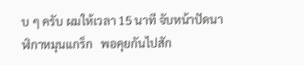บ ๆ ครับ ผมให้เวลา 15 นาที จับหน้าปัดนาฬิกาหมุนแกร็ก   พอคุยกันไปสัก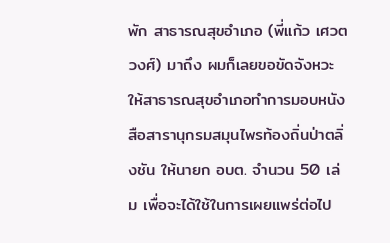พัก สาธารณสุขอำเภอ (พี่แก้ว เศวตวงศ์) มาถึง ผมก็เลยขอขัดจังหวะ ให้สาธารณสุขอำเภอทำการมอบหนังสือสารานุกรมสมุนไพรท้องถิ่นป่าตลิ่งชัน ให้นายก อบต. จำนวน 50 เล่ม เพื่อจะได้ใช้ในการเผยแพร่ต่อไป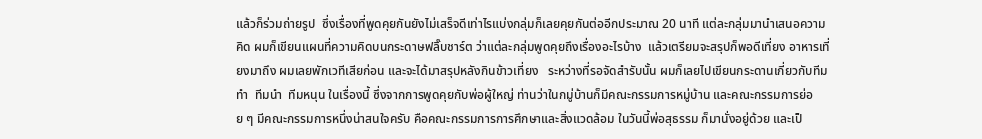แล้วก็ร่วมถ่ายรูป  ซึ่งเรื่องที่พูดคุยกันยังไม่เสร็จดีเท่าไรแบ่งกลุ่มก็เลยคุยกันต่ออีกประมาณ 20 นาที แต่ละกลุ่มมานำเสนอความคิด ผมก็เขียนแผนที่ความคิดบนกระดาษฟลิ๊บชาร์ต ว่าแต่ละกลุ่มพูดคุยถึงเรื่องอะไรบ้าง  แล้วเตรียมจะสรุปก็พอดีเที่ยง อาหารเที่ยงมาถึง ผมเลยพักเวทีเสียก่อน และจะได้มาสรุปหลังกินข้าวเที่ยง   ระหว่างที่รอจัดสำรับนั้น ผมก็เลยไปเขียนกระดานเกี่ยวกับทีมทำ  ทีมนำ  ทีมหนุน ในเรื่องนี้ ซึ่งจากการพูดคุยกับพ่อผู้ใหญ่ ท่านว่าในกมู่บ้านก็มีคณะกรรมการหมู่บ้าน และคณะกรรมการย่อย ๆ มีคณะกรรมการหนึ่งน่าสนใจครับ คือคณะกรรมการการศึกษาและสิ่งแวดล้อม ในวันนี้พ่อสุธรรม ก็มานั่งอยู่ด้วย และเป็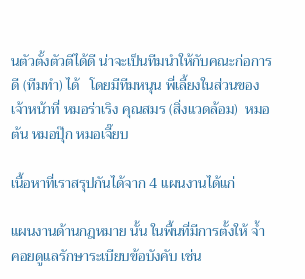นตัวตั้งตัวตีได้ดี น่าจะเป็นทีมนำให้กับคณะก่อการดี (ทีมทำ) ได้   โดยมีทีมหนุน พี่เลี้ยงในส่วนของเจ้าหน้าที่ หมอร่าเริง คุณสมร (สิ่งแวดล้อม)  หมอต้น หมอปุ๊ก หมอเจี๊ยบ

เนื้อหาที่เราสรุปกันได้จาก 4 แผนงานได้แก่

แผนงานด้านกฎหมาย นั้น ในพื้นที่มีการตั้งให้ จ้ำ คอยดูแลรักษาระเบียบข้อบังคับ เช่น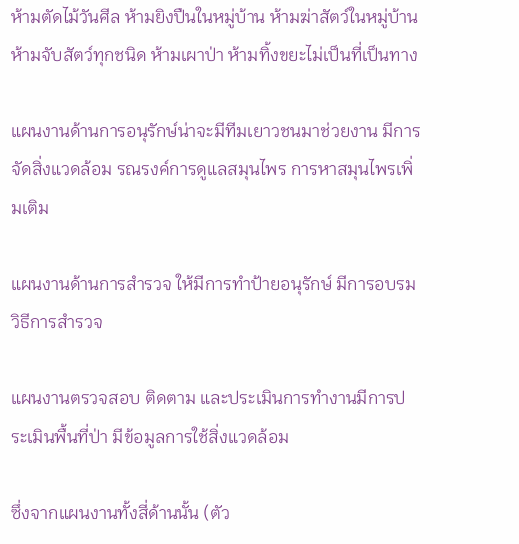ห้ามตัดไม้วันศีล ห้ามยิงปืนในหมู่บ้าน ห้ามฆ่าสัตว์ในหมู่บ้าน  ห้ามจับสัตว์ทุกชนิด ห้ามเผาป่า ห้ามทิ้งขยะไม่เป็นที่เป็นทาง

แผนงานด้านการอนุรักษ์น่าจะมีทีมเยาวชนมาช่วยงาน มีการจัดสิ่งแวดล้อม รณรงค์การดูแลสมุนไพร การหาสมุนไพรเพิ่มเติม

แผนงานด้านการสำรวจ ให้มีการทำป้ายอนุรักษ์ มีการอบรมวิธีการสำรวจ

แผนงานตรวจสอบ ติดตาม และประเมินการทำงานมีการประเมินพื้นที่ป่า มีข้อมูลการใช้สิ่งแวดล้อม

ซึ่งจากแผนงานทั้งสี่ด้านนั้น (ตัว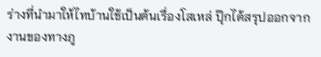ร่างที่นำมาให้ไทบ้านใช้เป็นต้นเรื่องโสเหล่ ปุ๊กได้สรุปออกจากงานของทางภู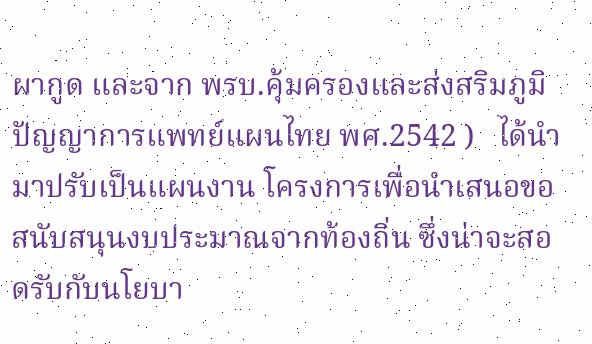ผากูด และจาก พรบ.คุ้มครองและส่งสริมภูมิปัญญาการแพทย์แผนไทย พศ.2542 )   ได้นำมาปรับเป็นแผนงาน โครงการเพื่อนำเสนอขอสนับสนุนงบประมาณจากท้องถิ่น ซึ่งน่าจะสอดรับกับนโยบา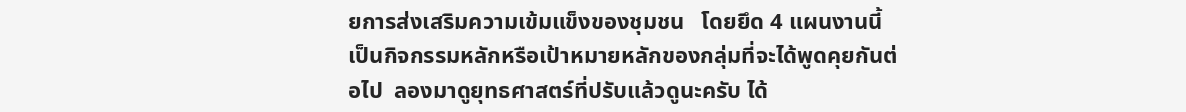ยการส่งเสริมความเข้มแข็งของชุมชน   โดยยึด 4 แผนงานนี้เป็นกิจกรรมหลักหรือเป้าหมายหลักของกลุ่มที่จะได้พูดคุยกันต่อไป  ลองมาดูยุทธศาสตร์ที่ปรับแล้วดูนะครับ ได้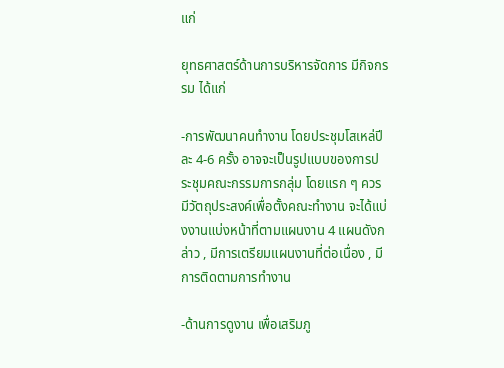แก่

ยุทธศาสตร์ด้านการบริหารจัดการ มีกิจกรรม ได้แก่

-การพัฒนาคนทำงาน โดยประชุมโสเหล่ปีละ 4-6 ครั้ง อาจจะเป็นรูปแบบของการประชุมคณะกรรมการกลุ่ม โดยแรก ๆ ควรมีวัตถุประสงค์เพื่อตั้งคณะทำงาน จะได้แบ่งงานแบ่งหน้าที่ตามแผนงาน 4 แผนดังกล่าว , มีการเตรียมแผนงานที่ต่อเนื่อง , มีการติดตามการทำงาน

-ด้านการดูงาน เพื่อเสริมภู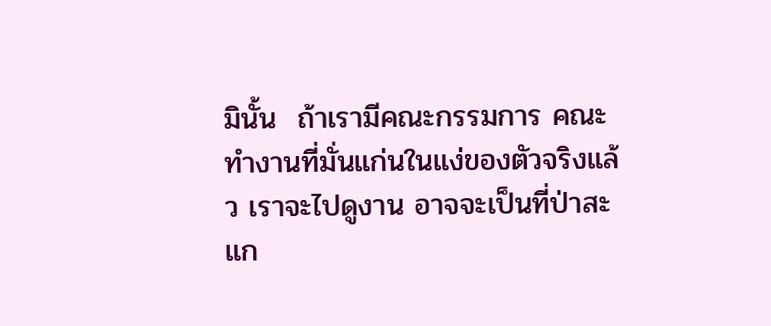มินั้น  ถ้าเรามีคณะกรรมการ คณะทำงานที่มั่นแก่นในแง่ของตัวจริงแล้ว เราจะไปดูงาน อาจจะเป็นที่ป่าสะแก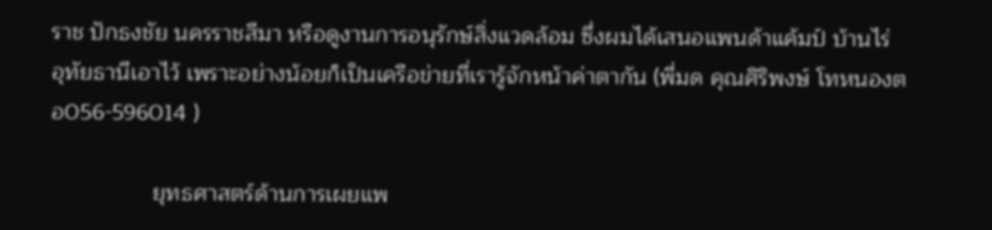ราช ปักธงชัย นครราชสีมา หรือดูงานการอนุรักษ์สิ่งแวดล้อม ซึ่งผมได้เสนอแพนด้าแค้มป์ บ้านไร่ อุทัยธานีเอาไว้ เพราะอย่างน้อยก็เป็นเครือข่ายที่เรารู้จักหน้าค่าตากัน (พี่มด คุณศิริพงษ์ โทหนองตอ056-596014 )

                ยุทธศาสตร์ด้านการเผยแพ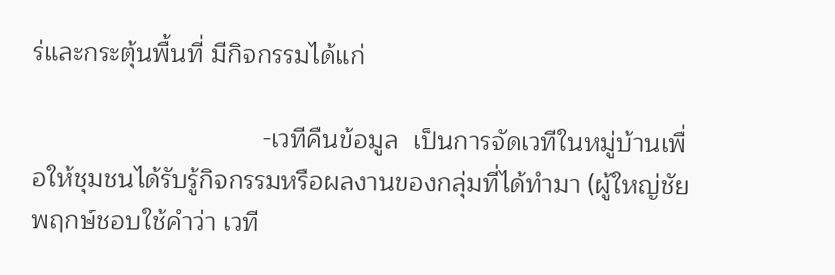ร่และกระตุ้นพื้นที่ มีกิจกรรมได้แก่

                                -เวทีคืนข้อมูล  เป็นการจัดเวทีในหมู่บ้านเพื่อให้ชุมชนได้รับรู้กิจกรรมหรือผลงานของกลุ่มที่ได้ทำมา (ผู้ใหญ่ชัยพฤกษ์ชอบใช้คำว่า เวที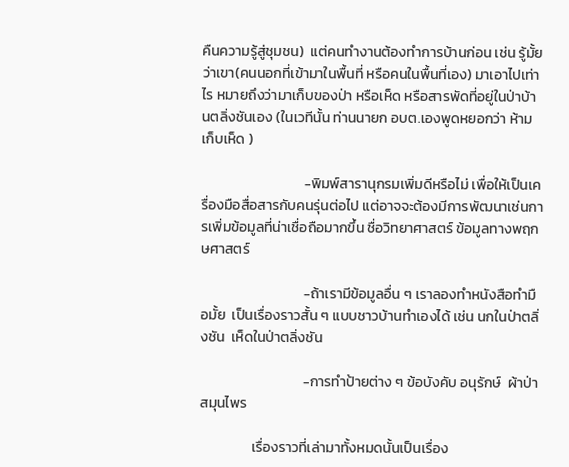คืนความรู้สู่ชุมชน)  แต่คนทำงานต้องทำการบ้านก่อน เช่น รู้มั้ยว่าเขา(คนนอกที่เข้ามาในพื้นที่ หรือคนในพื้นที่เอง) มาเอาไปเท่าไร หมายถึงว่ามาเก็บของป่า หรือเห็ด หรือสารพัดที่อยู่ในป่าบ้านตลิ่งชันเอง (ในเวทีนั้น ท่านนายก อบต.เองพูดหยอกว่า ห้ามเก็บเห็ด )

                                -พิมพ์สารานุกรมเพิ่มดีหรือไม่ เพื่อให้เป็นเครื่องมือสื่อสารกับคนรุ่นต่อไป แต่อาจจะต้องมีการพัฒนาเช่นการเพิ่มข้อมูลที่น่าเชื่อถือมากขึ้น ชื่อวิทยาศาสตร์ ข้อมูลทางพฤกษศาสตร์

                                -ถ้าเรามีข้อมูลอื่น ๆ เราลองทำหนังสือทำมือมั้ย  เป็นเรื่องราวสั้น ๆ แบบชาวบ้านทำเองได้ เช่น นกในป่าตลิ่งชัน  เห็ดในป่าตลิ่งชัน

                                -การทำป้ายต่าง ๆ ข้อบังคับ อนุรักษ์  ผ้าป่าสมุนไพร

                เรื่องราวที่เล่ามาทั้งหมดนั้นเป็นเรื่อง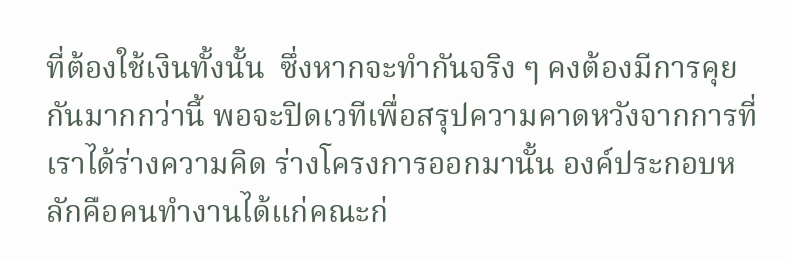ที่ต้องใช้เงินทั้งนั้น  ซึ่งหากจะทำกันจริง ๆ คงต้องมีการคุยกันมากกว่านี้ พอจะปิดเวทีเพื่อสรุปความคาดหวังจากการที่เราได้ร่างความคิด ร่างโครงการออกมานั้น องค์ประกอบหลักคือคนทำงานได้แก่คณะก่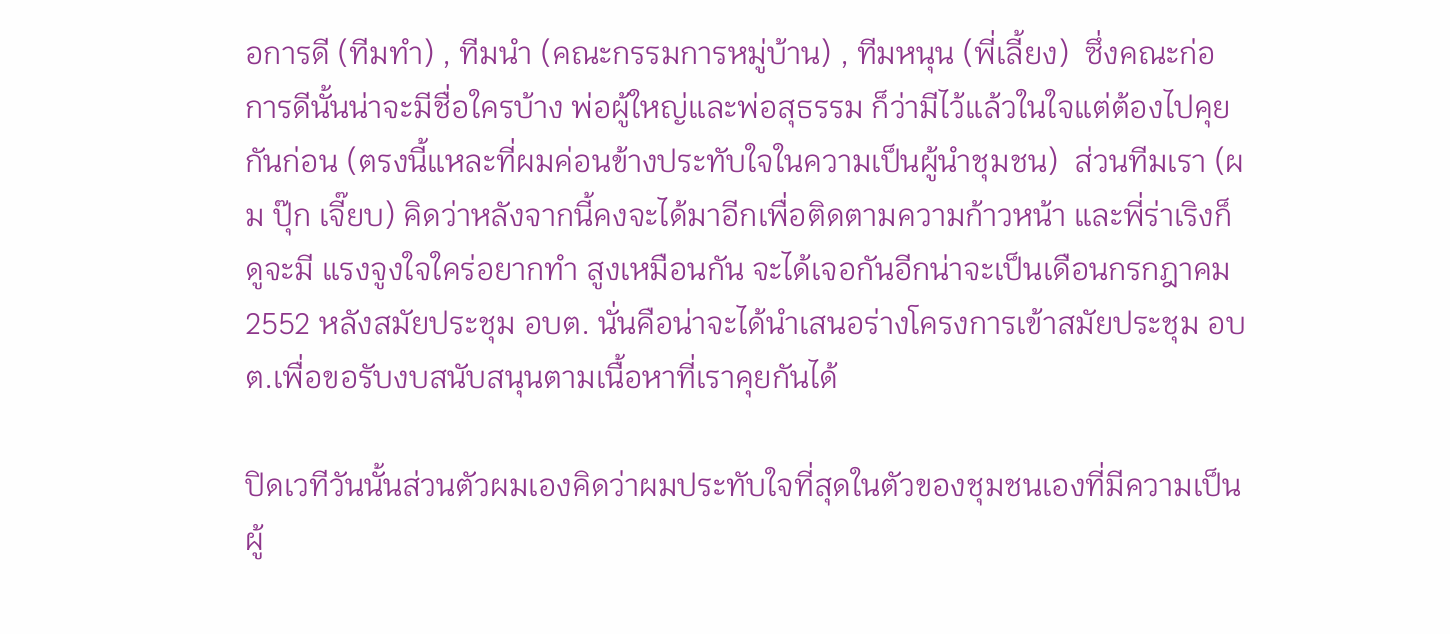อการดี (ทีมทำ) , ทีมนำ (คณะกรรมการหมู่บ้าน) , ทีมหนุน (พี่เลี้ยง)  ซึ่งคณะก่อการดีนั้นน่าจะมีชื่อใครบ้าง พ่อผู้ใหญ่และพ่อสุธรรม ก็ว่ามีไว้แล้วในใจแต่ต้องไปคุยกันก่อน (ตรงนี้แหละที่ผมค่อนข้างประทับใจในความเป็นผู้นำชุมชน)  ส่วนทีมเรา (ผม ปุ๊ก เจี๊ยบ) คิดว่าหลังจากนี้คงจะได้มาอีกเพื่อติดตามความก้าวหน้า และพี่ร่าเริงก็ดูจะมี แรงจูงใจใคร่อยากทำ สูงเหมือนกัน จะได้เจอกันอีกน่าจะเป็นเดือนกรกฎาคม 2552 หลังสมัยประชุม อบต. นั่นคือน่าจะได้นำเสนอร่างโครงการเข้าสมัยประชุม อบต.เพื่อขอรับงบสนับสนุนตามเนื้อหาที่เราคุยกันได้

ปิดเวทีวันนั้นส่วนตัวผมเองคิดว่าผมประทับใจที่สุดในตัวของชุมชนเองที่มีความเป็นผู้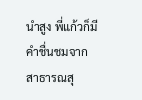นำสูง พี่แก้วก็มีคำชื่นชมจากสาธารณสุ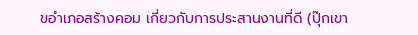ขอำเภอสร้างคอม เกี่ยวกับการประสานงานที่ดี (ปุ๊กเขา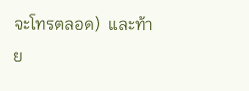จะโทรตลอด)  และท้าย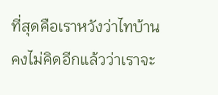ที่สุดคือเราหวังว่าไทบ้านคงไม่คิดอีกแล้วว่าเราจะ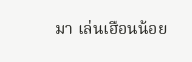มา เล่นเฮือนน้อย